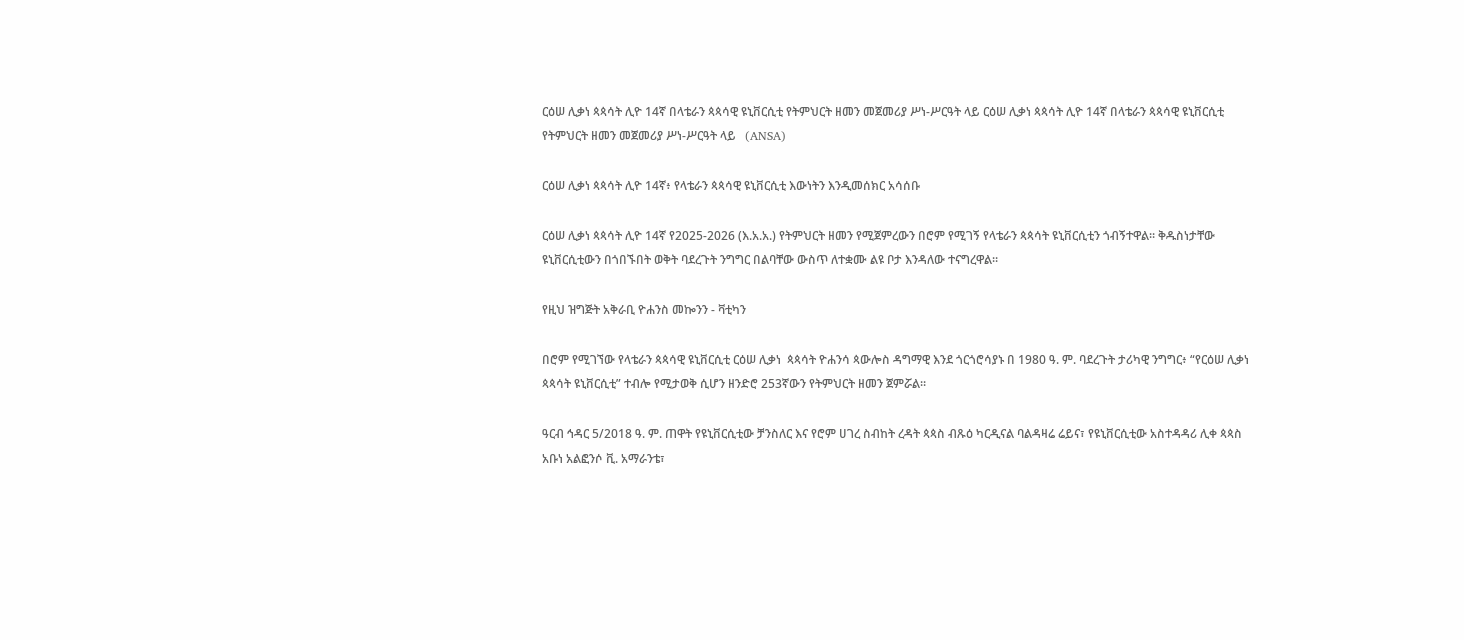ርዕሠ ሊቃነ ጳጳሳት ሊዮ 14ኛ በላቴራን ጳጳሳዊ ዩኒቨርሲቲ የትምህርት ዘመን መጀመሪያ ሥነ-ሥርዓት ላይ ርዕሠ ሊቃነ ጳጳሳት ሊዮ 14ኛ በላቴራን ጳጳሳዊ ዩኒቨርሲቲ የትምህርት ዘመን መጀመሪያ ሥነ-ሥርዓት ላይ   (ANSA)

ርዕሠ ሊቃነ ጳጳሳት ሊዮ 14ኛ፥ የላቴራን ጳጳሳዊ ዩኒቨርሲቲ እውነትን እንዲመሰክር አሳሰቡ

ርዕሠ ሊቃነ ጳጳሳት ሊዮ 14ኛ የ2025-2026 (እ.አ.አ.) የትምህርት ዘመን የሚጀምረውን በሮም የሚገኝ የላቴራን ጳጳሳት ዩኒቨርሲቲን ጎብኝተዋል። ቅዱስነታቸው ዩኒቨርሲቲውን በጎበኙበት ወቅት ባደረጉት ንግግር በልባቸው ውስጥ ለተቋሙ ልዩ ቦታ እንዳለው ተናግረዋል።

የዚህ ዝግጅት አቅራቢ ዮሐንስ መኰንን - ቫቲካን

በሮም የሚገኘው የላቴራን ጳጳሳዊ ዩኒቨርሲቲ ርዕሠ ሊቃነ  ጳጳሳት ዮሐንሳ ጳውሎስ ዳግማዊ እንደ ጎርጎሮሳያኑ በ 1980 ዓ. ም. ባደረጉት ታሪካዊ ንግግር፥ “የርዕሠ ሊቃነ ጳጳሳት ዩኒቨርሲቲ” ተብሎ የሚታወቅ ሲሆን ዘንድሮ 253ኛውን የትምህርት ዘመን ጀምሯል።

ዓርብ ኅዳር 5/2018 ዓ. ም. ጠዋት የዩኒቨርሲቲው ቻንስለር እና የሮም ሀገረ ስብከት ረዳት ጳጳስ ብጹዕ ካርዲናል ባልዳዛሬ ሬይና፣ የዩኒቨርሲቲው አስተዳዳሪ ሊቀ ጳጳስ አቡነ አልፎንሶ ቪ. አማራንቴ፣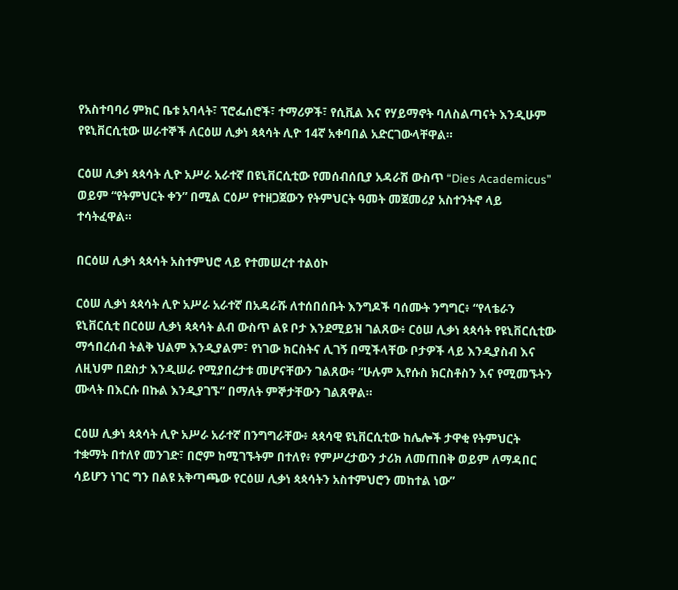የአስተባባሪ ምክር ቤቱ አባላት፣ ፕሮፌሰሮች፣ ተማሪዎች፣ የሲቪል እና የሃይማኖት ባለስልጣናት እንዲሁም የዩኒቨርሲቲው ሠራተኞች ለርዕሠ ሊቃነ ጳጳሳት ሊዮ 14ኛ አቀባበል አድርገውላቸዋል።

ርዕሠ ሊቃነ ጳጳሳት ሊዮ አሥራ አራተኛ በዩኒቨርሲቲው የመሰብሰቢያ አዳራሽ ውስጥ “Dies Academicus” ወይም “የትምህርት ቀን” በሚል ርዕሥ የተዘጋጀውን የትምህርት ዓመት መጀመሪያ አስተንትኖ ላይ ተሳትፈዋል።

በርዕሠ ሊቃነ ጳጳሳት አስተምህሮ ላይ የተመሠረተ ተልዕኮ

ርዕሠ ሊቃነ ጳጳሳት ሊዮ አሥራ አራተኛ በአዳራሹ ለተሰበሰቡት እንግዶች ባሰሙት ንግግር፥ “የላቴራን ዩኒቨርሲቲ በርዕሠ ሊቃነ ጳጳሳት ልብ ውስጥ ልዩ ቦታ እንደሚይዝ ገልጸው፥ ርዕሠ ሊቃነ ጳጳሳት የዩኒቨርሲቲው ማኅበረሰብ ትልቅ ህልም እንዲያልም፣ የነገው ክርስትና ሊገኝ በሚችላቸው ቦታዎች ላይ እንዲያስብ እና ለዚህም በደስታ እንዲሠራ የሚያበረታቱ መሆናቸውን ገልጸው፥ “ሁሉም ኢየሱስ ክርስቶስን እና የሚመኙትን ሙላት በእርሱ በኩል እንዲያገኙ” በማለት ምኞታቸውን ገልጸዋል።

ርዕሠ ሊቃነ ጳጳሳት ሊዮ አሥራ አራተኛ በንግግራቸው፥ ጳጳሳዊ ዩኒቨርሲቲው ከሌሎች ታዋቂ የትምህርት ተቋማት በተለየ መንገድ፣ በሮም ከሚገኙትም በተለየ፥ የምሥረታውን ታሪክ ለመጠበቅ ወይም ለማዳበር ሳይሆን ነገር ግን በልዩ አቅጣጫው የርዕሠ ሊቃነ ጳጳሳትን አስተምህሮን መከተል ነው”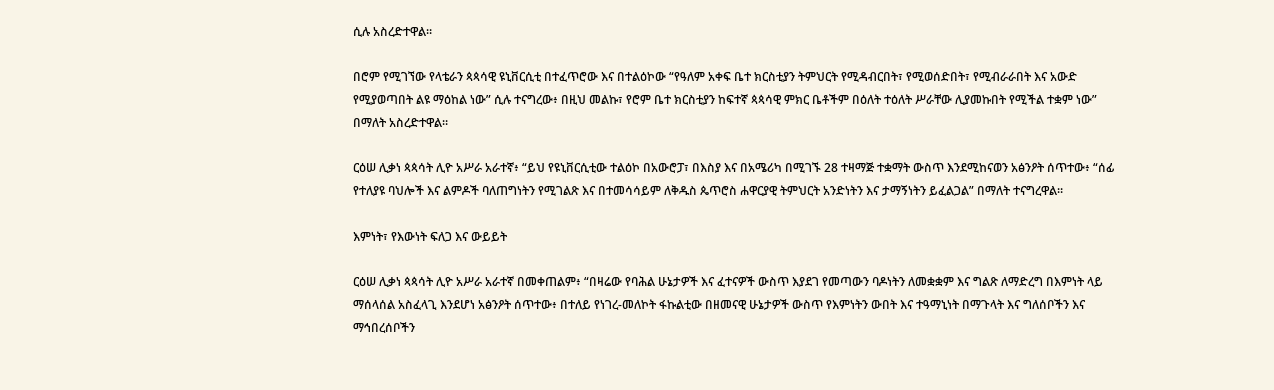ሲሉ አስረድተዋል።

በሮም የሚገኘው የላቴራን ጳጳሳዊ ዩኒቨርሲቲ በተፈጥሮው እና በተልዕኮው “የዓለም አቀፍ ቤተ ክርስቲያን ትምህርት የሚዳብርበት፣ የሚወሰድበት፣ የሚብራራበት እና አውድ የሚያወጣበት ልዩ ማዕከል ነው” ሲሉ ተናግረው፥ በዚህ መልኩ፣ የሮም ቤተ ክርስቲያን ከፍተኛ ጳጳሳዊ ምክር ቤቶችም በዕለት ተዕለት ሥራቸው ሊያመኩበት የሚችል ተቋም ነው” በማለት አስረድተዋል።

ርዕሠ ሊቃነ ጳጳሳት ሊዮ አሥራ አራተኛ፥ “ይህ የዩኒቨርሲቲው ተልዕኮ በአውሮፓ፣ በእስያ እና በአሜሪካ በሚገኙ 28 ተዛማጅ ተቋማት ውስጥ እንደሚከናወን አፅንዖት ሰጥተው፥ “ሰፊ የተለያዩ ባህሎች እና ልምዶች ባለጠግነትን የሚገልጽ እና በተመሳሳይም ለቅዱስ ጴጥሮስ ሐዋርያዊ ትምህርት አንድነትን እና ታማኝነትን ይፈልጋል” በማለት ተናግረዋል።

እምነት፣ የእውነት ፍለጋ እና ውይይት

ርዕሠ ሊቃነ ጳጳሳት ሊዮ አሥራ አራተኛ በመቀጠልም፥ “በዛሬው የባሕል ሁኔታዎች እና ፈተናዎች ውስጥ እያደገ የመጣውን ባዶነትን ለመቋቋም እና ግልጽ ለማድረግ በእምነት ላይ ማሰላሰል አስፈላጊ እንደሆነ አፅንዖት ሰጥተው፥ በተለይ የነገረ-መለኮት ፋኩልቲው በዘመናዊ ሁኔታዎች ውስጥ የእምነትን ውበት እና ተዓማኒነት በማጉላት እና ግለሰቦችን እና ማኅበረሰቦችን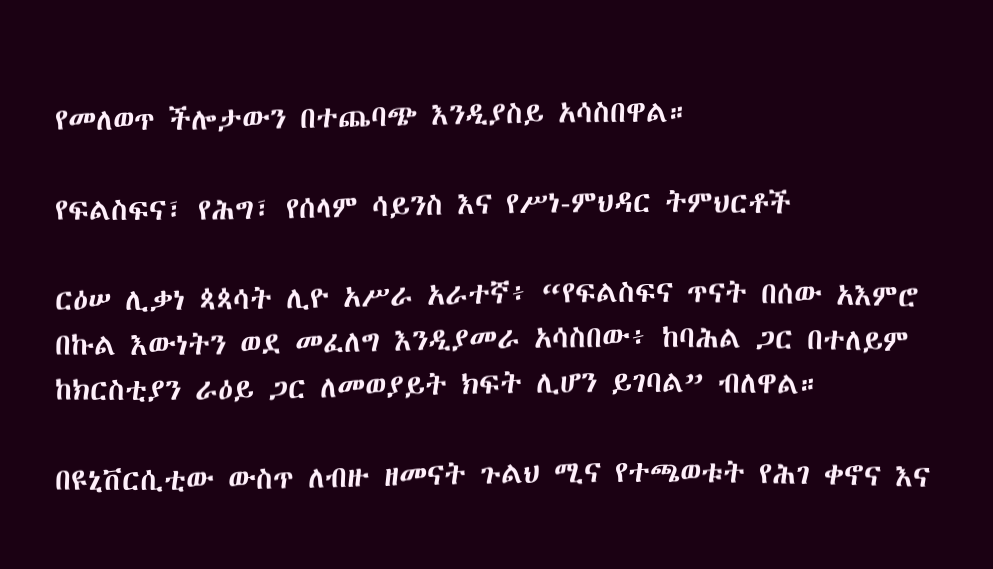የመለወጥ ችሎታውን በተጨባጭ እንዲያስይ አሳስበዋል።

የፍልስፍና፣ የሕግ፣ የሰላም ሳይንስ እና የሥነ-ምህዳር ትምህርቶች

ርዕሠ ሊቃነ ጳጳሳት ሊዮ አሥራ አራተኛ፥ “የፍልስፍና ጥናት በሰው አእምሮ በኩል እውነትን ወደ መፈለግ እንዲያመራ አሳስበው፥ ከባሕል ጋር በተለይም ከክርስቲያን ራዕይ ጋር ለመወያይት ክፍት ሊሆን ይገባል” ብለዋል።

በዩኒቨርሲቲው ውስጥ ለብዙ ዘመናት ጉልህ ሚና የተጫወቱት የሕገ ቀኖና እና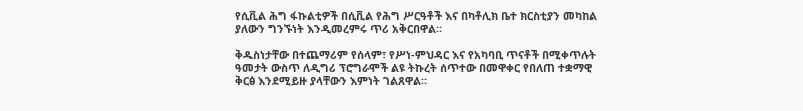የሲቪል ሕግ ፋኩልቲዎች በሲቪል የሕግ ሥርዓቶች እና በካቶሊክ ቤተ ክርስቲያን መካከል ያለውን ግንኙነት እንዲመረምሩ ጥሪ አቅርበዋል።

ቅዱስነታቸው በተጨማሪም የሰላም፣ የሥነ-ምህዳር እና የአካባቢ ጥናቶች በሚቀጥሉት ዓመታት ውስጥ ለዲግሪ ፕሮግራሞች ልዩ ትኩረት ሰጥተው በመዋቀር የበለጠ ተቋማዊ ቅርፅ እንደሚይዙ ያላቸውን እምነት ገልጸዋል።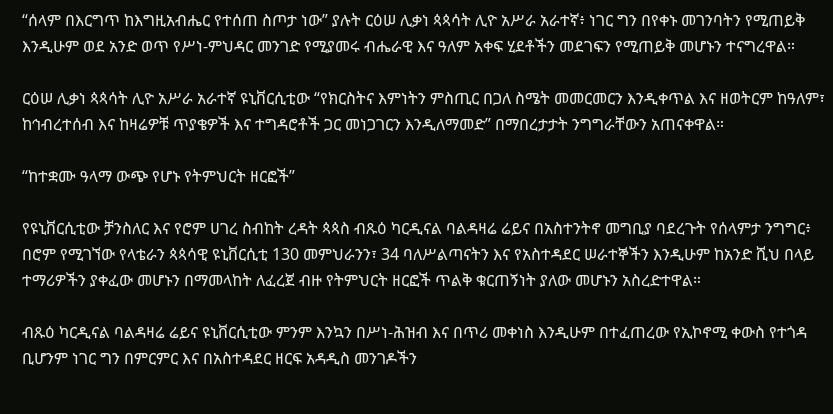“ሰላም በእርግጥ ከእግዚአብሔር የተሰጠ ስጦታ ነው” ያሉት ርዕሠ ሊቃነ ጳጳሳት ሊዮ አሥራ አራተኛ፥ ነገር ግን በየቀኑ መገንባትን የሚጠይቅ እንዲሁም ወደ አንድ ወጥ የሥነ-ምህዳር መንገድ የሚያመሩ ብሔራዊ እና ዓለም አቀፍ ሂደቶችን መደገፍን የሚጠይቅ መሆኑን ተናግረዋል።

ርዕሠ ሊቃነ ጳጳሳት ሊዮ አሥራ አራተኛ ዩኒቨርሲቲው “የክርስትና እምነትን ምስጢር በጋለ ስሜት መመርመርን እንዲቀጥል እና ዘወትርም ከዓለም፣ ከኅብረተሰብ እና ከዛሬዎቹ ጥያቄዎች እና ተግዳሮቶች ጋር መነጋገርን እንዲለማመድ” በማበረታታት ንግግራቸውን አጠናቀዋል።

“ከተቋሙ ዓላማ ውጭ የሆኑ የትምህርት ዘርፎች”

የዩኒቨርሲቲው ቻንስለር እና የሮም ሀገረ ስብከት ረዳት ጳጳስ ብጹዕ ካርዲናል ባልዳዛሬ ሬይና በአስተንትኖ መግቢያ ባደረጉት የሰላምታ ንግግር፥ በሮም የሚገኘው የላቴራን ጳጳሳዊ ዩኒቨርሲቲ 130 መምህራንን፣ 34 ባለሥልጣናትን እና የአስተዳደር ሠራተኞችን እንዲሁም ከአንድ ሺህ በላይ ተማሪዎችን ያቀፈው መሆኑን በማመላከት ለፈረጀ ብዙ የትምህርት ዘርፎች ጥልቅ ቁርጠኝነት ያለው መሆኑን አስረድተዋል።

ብጹዕ ካርዲናል ባልዳዛሬ ሬይና ዩኒቨርሲቲው ምንም እንኳን በሥነ-ሕዝብ እና በጥሪ መቀነስ እንዲሁም በተፈጠረው የኢኮኖሚ ቀውስ የተጎዳ ቢሆንም ነገር ግን በምርምር እና በአስተዳደር ዘርፍ አዳዲስ መንገዶችን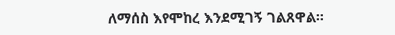ለማሰስ እየሞከረ እንደሚገኝ ገልጸዋል።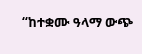“ከተቋሙ ዓላማ ውጭ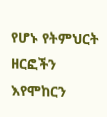የሆኑ የትምህርት ዘርፎችን እየሞከርን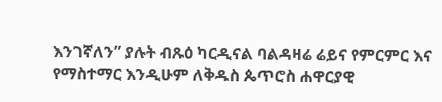እንገኛለን” ያሉት ብጹዕ ካርዲናል ባልዳዛሬ ሬይና የምርምር እና የማስተማር እንዲሁም ለቅዱስ ጴጥሮስ ሐዋርያዊ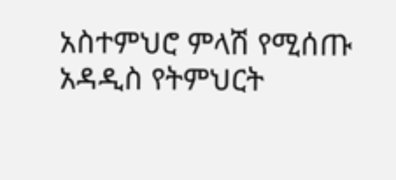አስተምህሮ ምላሽ የሚሰጡ አዳዲስ የትምህርት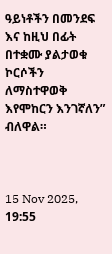ዓይነቶችን በመንደፍ እና ከዚህ በፊት በተቋሙ ያልታወቁ ኮርሶችን ለማስተዋወቅ እየሞከርን እንገኛለን” ብለዋል።



15 Nov 2025, 19:55